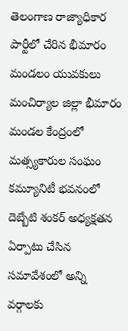తెలంగాణ రాజ్యాధికార పార్టీలో చేరిన భీమారం మండలం యువకులు
మంచిర్యాల జిల్లా భీమారం మండల కేంద్రంలో మత్స్యకారుల సంఘం కమ్యూనిటీ భవనంలో దెబ్బేటి శంకర్ అధ్యక్షతన ఏర్పాటు చేసిన సమావేశంలో అన్ని వర్గాలకు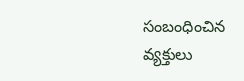సంబంధించిన వ్యక్తులు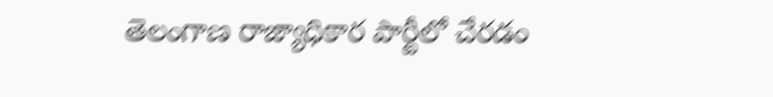తెలంగాణ రాజ్యాధికార పార్టీలో చేరడం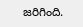జరిగింది.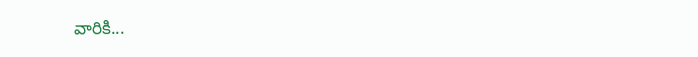వారికి...